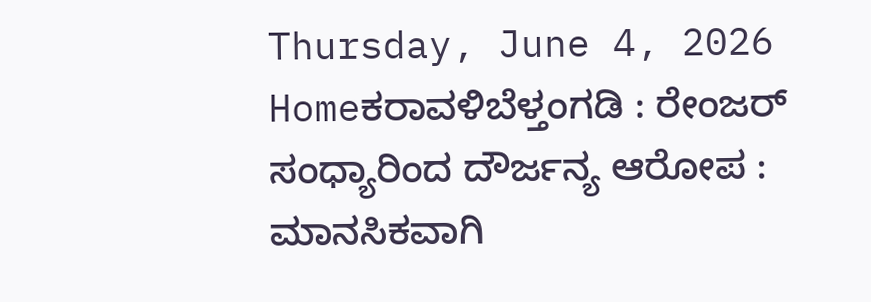Thursday, June 4, 2026
Homeಕರಾವಳಿಬೆಳ್ತಂಗಡಿ : ರೇಂಜರ್ ಸಂಧ್ಯಾರಿಂದ ದೌರ್ಜನ್ಯ ಆರೋಪ : ಮಾನಸಿಕವಾಗಿ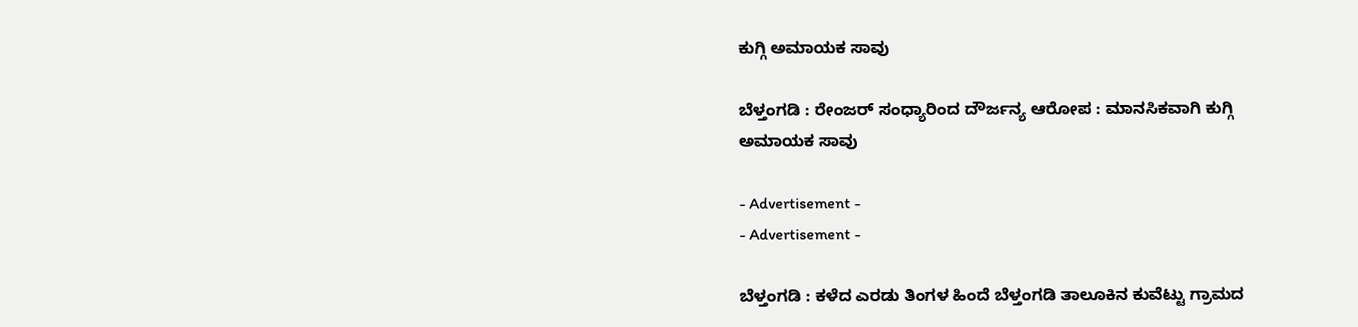ಕುಗ್ಗಿ ಅಮಾಯಕ ಸಾವು

ಬೆಳ್ತಂಗಡಿ : ರೇಂಜರ್ ಸಂಧ್ಯಾರಿಂದ ದೌರ್ಜನ್ಯ ಆರೋಪ : ಮಾನಸಿಕವಾಗಿ ಕುಗ್ಗಿ ಅಮಾಯಕ ಸಾವು

- Advertisement -
- Advertisement -

ಬೆಳ್ತಂಗಡಿ : ಕಳೆದ ಎರಡು ತಿಂಗಳ ಹಿಂದೆ ಬೆಳ್ತಂಗಡಿ ತಾಲೂಕಿನ ಕುವೆಟ್ಟು ಗ್ರಾಮದ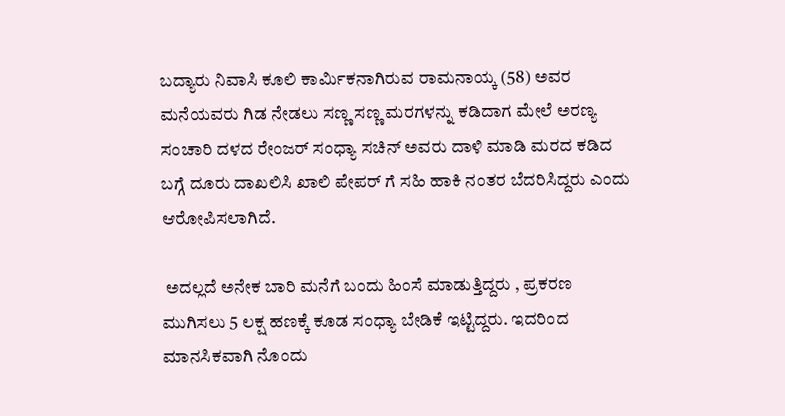ಬದ್ಯಾರು ನಿವಾಸಿ ಕೂಲಿ‌ ಕಾರ್ಮಿಕನಾಗಿರುವ ರಾಮನಾಯ್ಕ (58) ಅವರ ಮನೆಯವರು ಗಿಡ ನೇಡಲು ಸಣ್ಣ ಸಣ್ಣ ಮರಗಳನ್ನು ಕಡಿದಾಗ ಮೇಲೆ ಅರಣ್ಯ ಸಂಚಾರಿ ದಳದ ರೇಂಜರ್ ಸಂಧ್ಯಾ ಸಚಿನ್ ಅವರು ದಾಳಿ ಮಾಡಿ ಮರದ ಕಡಿದ ಬಗ್ಗೆ ದೂರು ದಾಖಲಿಸಿ ಖಾಲಿ ಪೇಪರ್ ಗೆ ಸಹಿ ಹಾಕಿ ನಂತರ ಬೆದರಿಸಿದ್ದರು ಎಂದು ಆರೋಪಿಸಲಾಗಿದೆ.

 ಅದಲ್ಲದೆ ಅನೇಕ ಬಾರಿ ಮನೆಗೆ ಬಂದು ಹಿಂಸೆ ಮಾಡುತ್ತಿದ್ದರು , ಪ್ರಕರಣ‌ ಮುಗಿಸಲು 5 ಲಕ್ಷ ಹಣಕ್ಕೆ ಕೂಡ ಸಂಧ್ಯಾ ಬೇಡಿಕೆ ಇಟ್ಟಿದ್ದರು. ಇದರಿಂದ ಮಾನಸಿಕವಾಗಿ ನೊಂದು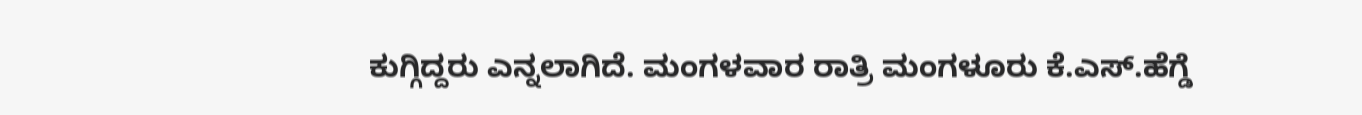ಕುಗ್ಗಿದ್ದರು ಎನ್ನಲಾಗಿದೆ. ಮಂಗಳವಾರ ರಾತ್ರಿ ಮಂಗಳೂರು ಕೆ.ಎಸ್.ಹೆಗ್ಡೆ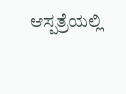ಆಸ್ಪತ್ರೆಯಲ್ಲಿ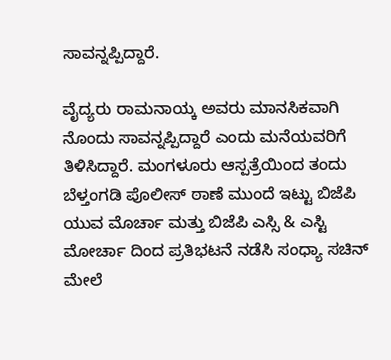ಸಾವನ್ನಪ್ಪಿದ್ದಾರೆ.

ವೈದ್ಯರು ರಾಮನಾಯ್ಕ ಅವರು ಮಾನಸಿಕವಾಗಿ ನೊಂದು ಸಾವನ್ನಪ್ಪಿದ್ದಾರೆ ಎಂದು ಮನೆಯವರಿಗೆ ತಿಳಿಸಿದ್ದಾರೆ. ಮಂಗಳೂರು ಆಸ್ಪತ್ರೆಯಿಂದ ತಂದು ಬೆಳ್ತಂಗಡಿ ಪೊಲೀಸ್ ಠಾಣೆ ಮುಂದೆ ಇಟ್ಟು ಬಿಜೆಪಿ ಯುವ ಮೊರ್ಚಾ ಮತ್ತು ಬಿಜೆಪಿ ಎಸ್ಸಿ & ಎಸ್ಟಿ ಮೋರ್ಚಾ ದಿಂದ ಪ್ರತಿಭಟನೆ ನಡೆಸಿ ಸಂಧ್ಯಾ ಸಚಿನ್ ಮೇಲೆ‌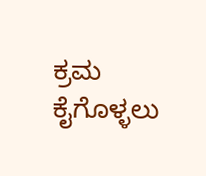ಕ್ರಮ ಕೈಗೊಳ್ಳಲು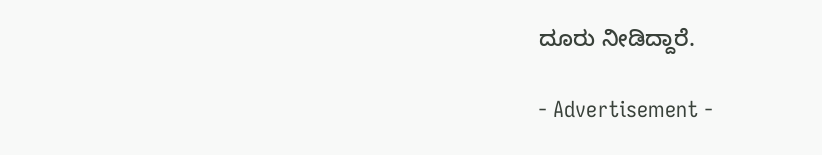ದೂರು ನೀಡಿದ್ದಾರೆ.

- Advertisement -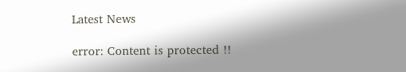Latest News

error: Content is protected !!